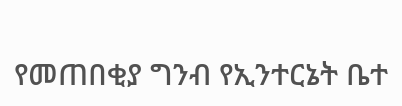የመጠበቂያ ግንብ የኢንተርኔት ቤተ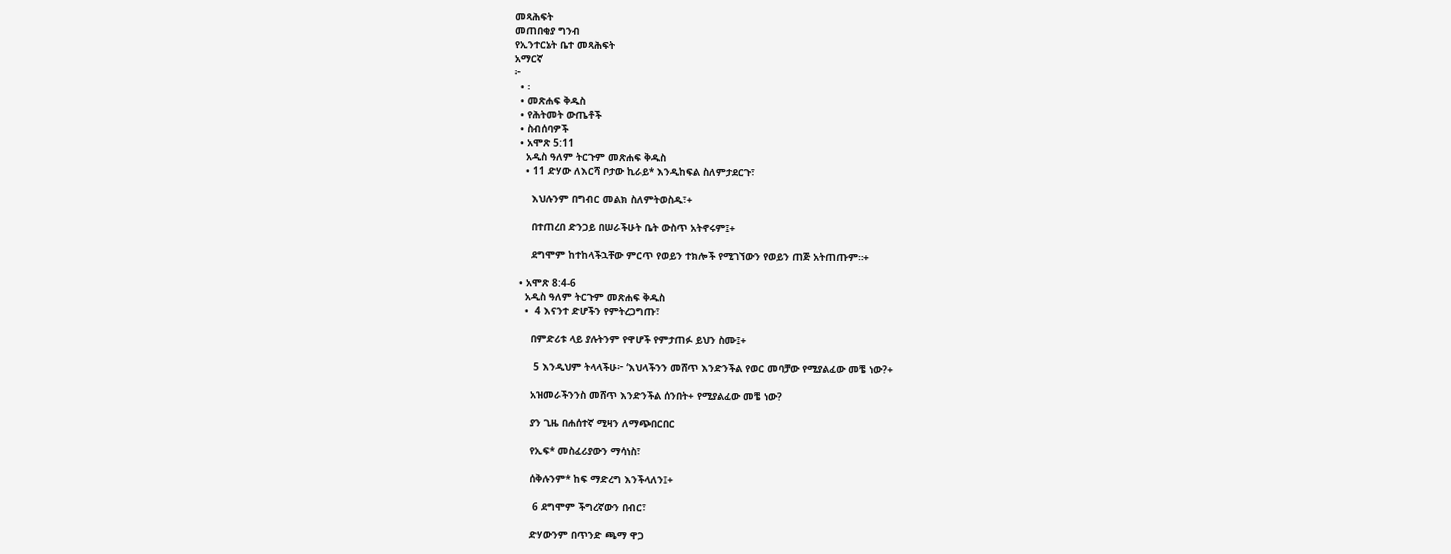መጻሕፍት
መጠበቂያ ግንብ
የኢንተርኔት ቤተ መጻሕፍት
አማርኛ
፦
  • ፡
  • መጽሐፍ ቅዱስ
  • የሕትመት ውጤቶች
  • ስብሰባዎች
  • አሞጽ 5:11
    አዲስ ዓለም ትርጉም መጽሐፍ ቅዱስ
    • 11 ድሃው ለእርሻ ቦታው ኪራይ* እንዲከፍል ስለምታደርጉ፣

      እህሉንም በግብር መልክ ስለምትወስዱ፣+

      በተጠረበ ድንጋይ በሠራችሁት ቤት ውስጥ አትኖሩም፤+

      ደግሞም ከተከላችኋቸው ምርጥ የወይን ተክሎች የሚገኘውን የወይን ጠጅ አትጠጡም።+

  • አሞጽ 8:4-6
    አዲስ ዓለም ትርጉም መጽሐፍ ቅዱስ
    •  4 እናንተ ድሆችን የምትረጋግጡ፣

      በምድሪቱ ላይ ያሉትንም የዋሆች የምታጠፉ ይህን ስሙ፤+

       5 እንዲህም ትላላችሁ፦ ‘እህላችንን መሸጥ እንድንችል የወር መባቻው የሚያልፈው መቼ ነው?+

      አዝመራችንንስ መሸጥ እንድንችል ሰንበት+ የሚያልፈው መቼ ነው?

      ያን ጊዜ በሐሰተኛ ሚዛን ለማጭበርበር

      የኢፍ* መስፈሪያውን ማሳነስ፣

      ሰቅሉንም* ከፍ ማድረግ እንችላለን፤+

       6 ደግሞም ችግረኛውን በብር፣

      ድሃውንም በጥንድ ጫማ ዋጋ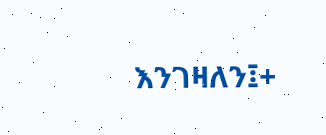እንገዛለን፤+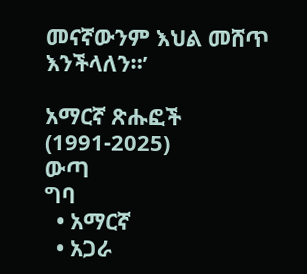መናኛውንም እህል መሸጥ እንችላለን።’

አማርኛ ጽሑፎች (1991-2025)
ውጣ
ግባ
  • አማርኛ
  • አጋራ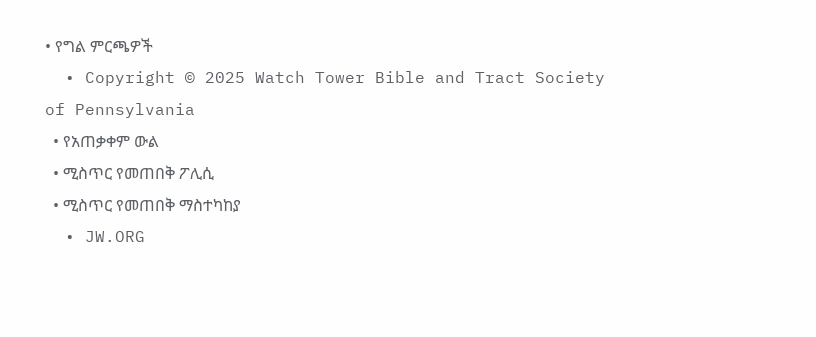• የግል ምርጫዎች
  • Copyright © 2025 Watch Tower Bible and Tract Society of Pennsylvania
  • የአጠቃቀም ውል
  • ሚስጥር የመጠበቅ ፖሊሲ
  • ሚስጥር የመጠበቅ ማስተካከያ
  • JW.ORG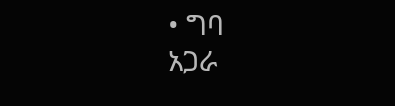• ግባ
አጋራ